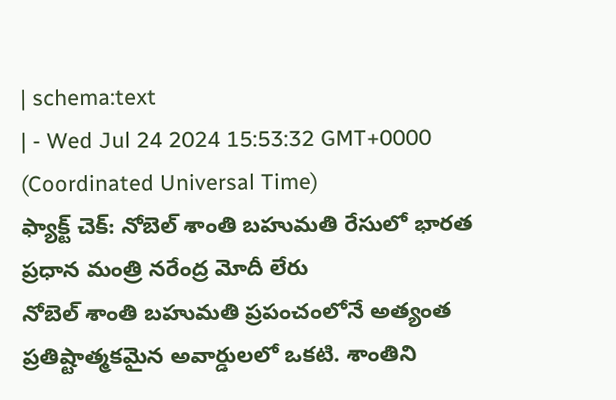| schema:text
| - Wed Jul 24 2024 15:53:32 GMT+0000 (Coordinated Universal Time)
ఫ్యాక్ట్ చెక్: నోబెల్ శాంతి బహుమతి రేసులో భారత ప్రధాన మంత్రి నరేంద్ర మోదీ లేరు
నోబెల్ శాంతి బహుమతి ప్రపంచంలోనే అత్యంత ప్రతిష్టాత్మకమైన అవార్డులలో ఒకటి. శాంతిని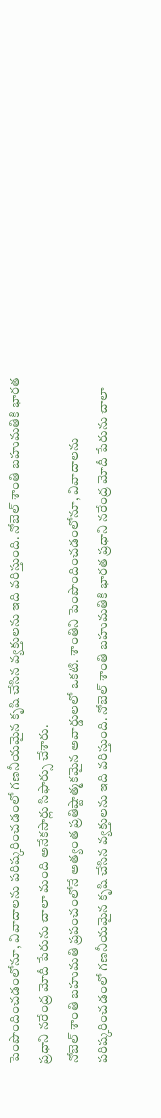పెంపొందించడంలోనూ, వివాదాలను పరిష్కరించడంలో గణనీయమైన కృషి చేసిన వ్యక్తులను ఇది వరిస్తుంది. నోబెల్ శాంతి బహుమతికి భారత ప్రధాని నరేంద్ర మోదీ పేరును చాలా మంది అనేకసార్లు సిఫార్సు చేశారు.
నోబెల్ శాంతి బహుమతి ప్రపంచంలోనే అత్యంత ప్రతిష్టాత్మకమైన అవార్డులలో ఒకటి. శాంతిని పెంపొందించడంలోనూ, వివాదాలను పరిష్కరించడంలో గణనీయమైన కృషి చేసిన వ్యక్తులను ఇది వరిస్తుంది. నోబెల్ శాంతి బహుమతికి భారత ప్రధాని నరేంద్ర మోదీ పేరును చాలా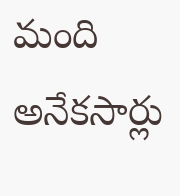మంది అనేకసార్లు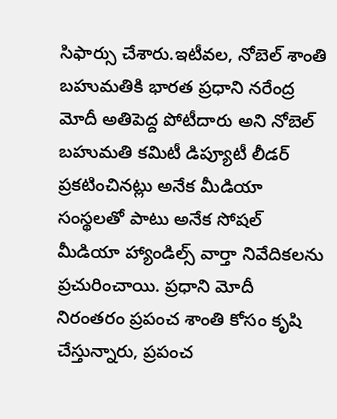సిఫార్సు చేశారు.ఇటీవల, నోబెల్ శాంతి బహుమతికి భారత ప్రధాని నరేంద్ర మోదీ అతిపెద్ద పోటీదారు అని నోబెల్ బహుమతి కమిటీ డిప్యూటీ లీడర్ ప్రకటించినట్లు అనేక మీడియా సంస్థలతో పాటు అనేక సోషల్ మీడియా హ్యాండిల్స్ వార్తా నివేదికలను ప్రచురించాయి. ప్రధాని మోదీ నిరంతరం ప్రపంచ శాంతి కోసం కృషి చేస్తున్నారు, ప్రపంచ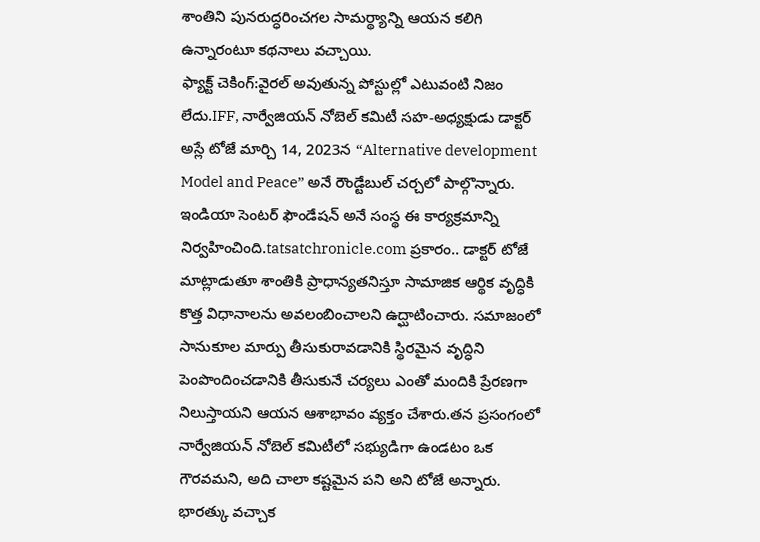శాంతిని పునరుద్ధరించగల సామర్థ్యాన్ని ఆయన కలిగి ఉన్నారంటూ కథనాలు వచ్చాయి.
ఫ్యాక్ట్ చెకింగ్:వైరల్ అవుతున్న పోస్టుల్లో ఎటువంటి నిజం లేదు.IFF, నార్వేజియన్ నోబెల్ కమిటీ సహ-అధ్యక్షుడు డాక్టర్ అస్లే టోజే మార్చి 14, 2023న “Alternative development Model and Peace” అనే రౌండ్టేబుల్ చర్చలో పాల్గొన్నారు. ఇండియా సెంటర్ ఫౌండేషన్ అనే సంస్థ ఈ కార్యక్రమాన్ని నిర్వహించింది.tatsatchronicle.com ప్రకారం.. డాక్టర్ టోజే మాట్లాడుతూ శాంతికి ప్రాధాన్యతనిస్తూ సామాజిక ఆర్థిక వృద్ధికి కొత్త విధానాలను అవలంబించాలని ఉద్ఘాటించారు. సమాజంలో సానుకూల మార్పు తీసుకురావడానికి స్థిరమైన వృద్ధిని పెంపొందించడానికి తీసుకునే చర్యలు ఎంతో మందికి ప్రేరణగా నిలుస్తాయని ఆయన ఆశాభావం వ్యక్తం చేశారు.తన ప్రసంగంలో నార్వేజియన్ నోబెల్ కమిటీలో సభ్యుడిగా ఉండటం ఒక గౌరవమని, అది చాలా కష్టమైన పని అని టోజే అన్నారు. భారత్కు వచ్చాక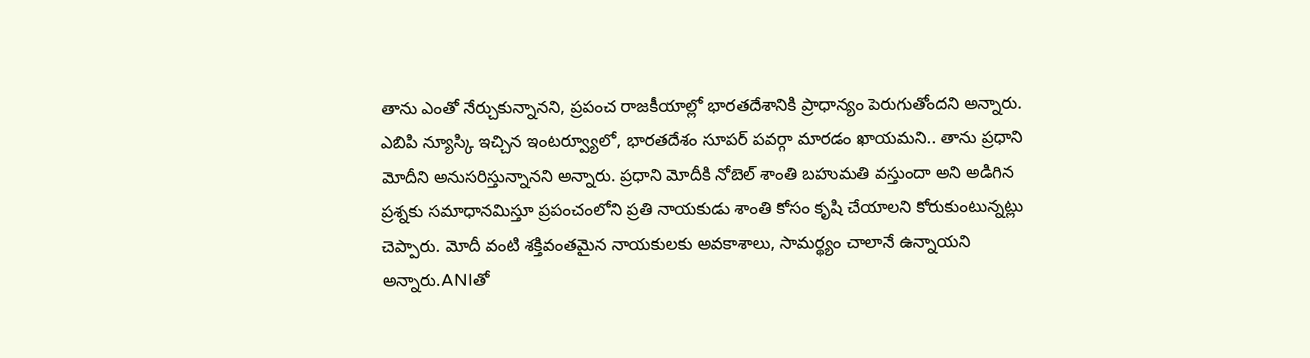తాను ఎంతో నేర్చుకున్నానని, ప్రపంచ రాజకీయాల్లో భారతదేశానికి ప్రాధాన్యం పెరుగుతోందని అన్నారు.
ఎబిపి న్యూస్కి ఇచ్చిన ఇంటర్వ్యూలో, భారతదేశం సూపర్ పవర్గా మారడం ఖాయమని.. తాను ప్రధాని మోదీని అనుసరిస్తున్నానని అన్నారు. ప్రధాని మోదీకి నోబెల్ శాంతి బహుమతి వస్తుందా అని అడిగిన ప్రశ్నకు సమాధానమిస్తూ ప్రపంచంలోని ప్రతి నాయకుడు శాంతి కోసం కృషి చేయాలని కోరుకుంటున్నట్లు చెప్పారు. మోదీ వంటి శక్తివంతమైన నాయకులకు అవకాశాలు, సామర్థ్యం చాలానే ఉన్నాయని అన్నారు.ANIతో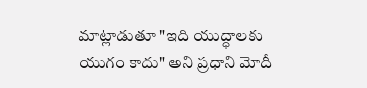మాట్లాడుతూ "ఇది యుద్ధాలకు యుగం కాదు" అని ప్రధాని మోదీ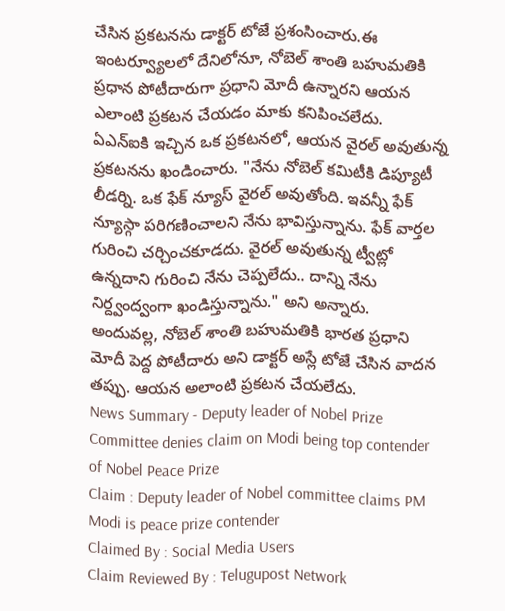చేసిన ప్రకటనను డాక్టర్ టోజే ప్రశంసించారు.ఈ ఇంటర్వ్యూలలో దేనిలోనూ, నోబెల్ శాంతి బహుమతికి ప్రధాన పోటీదారుగా ప్రధాని మోదీ ఉన్నారని ఆయన ఎలాంటి ప్రకటన చేయడం మాకు కనిపించలేదు.
ఏఎన్ఐకి ఇచ్చిన ఒక ప్రకటనలో, ఆయన వైరల్ అవుతున్న ప్రకటనను ఖండించారు. "నేను నోబెల్ కమిటీకి డిప్యూటీ లీడర్ని. ఒక ఫేక్ న్యూస్ వైరల్ అవుతోంది. ఇవన్నీ ఫేక్ న్యూస్గా పరిగణించాలని నేను భావిస్తున్నాను. ఫేక్ వార్తల గురించి చర్చించకూడదు. వైరల్ అవుతున్న ట్వీట్లో ఉన్నదాని గురించి నేను చెప్పలేదు.. దాన్ని నేను నిర్ద్వంద్వంగా ఖండిస్తున్నాను." అని అన్నారు.
అందువల్ల, నోబెల్ శాంతి బహుమతికి భారత ప్రధాని మోదీ పెద్ద పోటీదారు అని డాక్టర్ అస్లే టోజే చేసిన వాదన తప్పు. ఆయన అలాంటి ప్రకటన చేయలేదు.
News Summary - Deputy leader of Nobel Prize Committee denies claim on Modi being top contender of Nobel Peace Prize
Claim : Deputy leader of Nobel committee claims PM Modi is peace prize contender
Claimed By : Social Media Users
Claim Reviewed By : Telugupost Network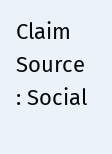Claim Source : Social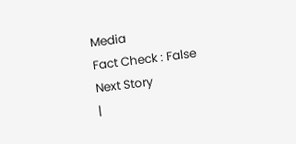Media
Fact Check : False
Next Story
|